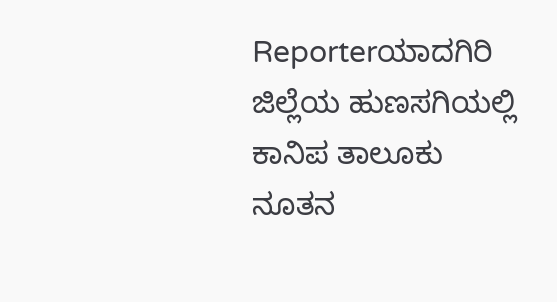Reporterಯಾದಗಿರಿ ಜಿಲ್ಲೆಯ ಹುಣಸಗಿಯಲ್ಲಿ ಕಾನಿಪ ತಾಲೂಕು ನೂತನ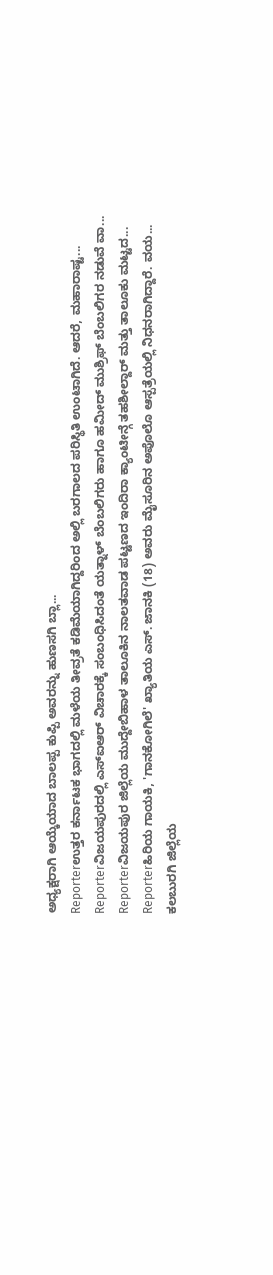ಅಧ್ಯಕ್ಷರಾಗಿ ಆಯ್ಕೆಯಾದ ಬಾಲಪ್ಪ ಕುಪ್ಪಿ ಅವರನ್ನು ಹುಣಸಗಿ ಬ್ಲಾ...
Reporterಉತ್ತರ ಕರ್ನಾಟಕ ಭಾಗದಲ್ಲಿ ಮಳೆಯ ತೀವ್ರತೆ ಕಡಿಮೆಯಾಗಿದ್ದರಿಂದ ಅಲ್ಲಿ ಬರಗಾಲದ ಪರಿಸ್ಥಿತಿ ಉಂಟಾಗಿದೆ. ಆದರೆ, ಮಹಾರಾಷ್ಟ...
Reporterವಿಜಯಪುರದಲ್ಲಿ ಎಸ್ಐಆರ್ ವಿಚಾರಕ್ಕೆ ಸಂಬಂಧಿಸಿದಂತೆ ಯತ್ನಾಳ್ ಬೆಂಬಲಿಗರು ಹಾಗೂ ಹಮೀದ್ ಮುಶ್ರಿಫ್ ಬೆಂಬಲಿಗರ ನಡುವೆ ವಾ...
Reporterವಿಜಯಪುರ ಜಿಲ್ಲೆಯ ಮುದ್ದೇಬಿಹಾಳ ತಾಲೂಕಿನ ನಾಲತವಾಡ ಪಟ್ಟಣದ ಇಂದಿರಾ ಕ್ಯಾಂಟೀನ್ಗೆ ತಹಶೀಲ್ದಾರ್ ಮತ್ತು ತಾಲೂಕು ಮಟ್ಟದ...
Reporterಹಿರಿಯ ಗಾಯಕಿ, 'ಗಾನಕೋಗಿಲೆ' ಖ್ಯಾತಿಯ ಎಸ್. ಜಾನಕಿ (18) ಅವರು ಮೈಸೂರಿನ ಅಪೊಲೊ ಆಸ್ಪತ್ರೆಯಲ್ಲಿ ನಿಧನರಾಗಿದ್ದಾರೆ. ವಯ...
ಕಲಬುರಗಿ ಜಿಲ್ಲೆಯ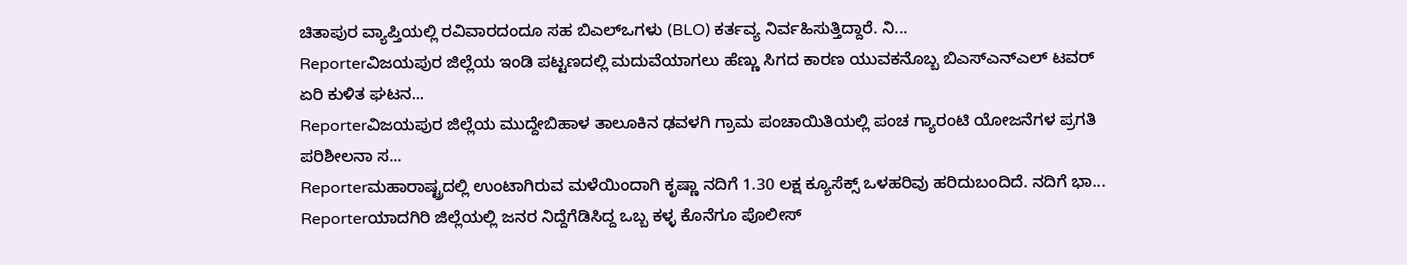ಚಿತಾಪುರ ವ್ಯಾಪ್ತಿಯಲ್ಲಿ ರವಿವಾರದಂದೂ ಸಹ ಬಿಎಲ್ಒಗಳು (BLO) ಕರ್ತವ್ಯ ನಿರ್ವಹಿಸುತ್ತಿದ್ದಾರೆ. ನಿ...
Reporterವಿಜಯಪುರ ಜಿಲ್ಲೆಯ ಇಂಡಿ ಪಟ್ಟಣದಲ್ಲಿ ಮದುವೆಯಾಗಲು ಹೆಣ್ಣು ಸಿಗದ ಕಾರಣ ಯುವಕನೊಬ್ಬ ಬಿಎಸ್ಎನ್ಎಲ್ ಟವರ್ ಏರಿ ಕುಳಿತ ಘಟನ...
Reporterವಿಜಯಪುರ ಜಿಲ್ಲೆಯ ಮುದ್ದೇಬಿಹಾಳ ತಾಲೂಕಿನ ಢವಳಗಿ ಗ್ರಾಮ ಪಂಚಾಯಿತಿಯಲ್ಲಿ ಪಂಚ ಗ್ಯಾರಂಟಿ ಯೋಜನೆಗಳ ಪ್ರಗತಿ ಪರಿಶೀಲನಾ ಸ...
Reporterಮಹಾರಾಷ್ಟ್ರದಲ್ಲಿ ಉಂಟಾಗಿರುವ ಮಳೆಯಿಂದಾಗಿ ಕೃಷ್ಣಾ ನದಿಗೆ 1.30 ಲಕ್ಷ ಕ್ಯೂಸೆಕ್ಸ್ ಒಳಹರಿವು ಹರಿದುಬಂದಿದೆ. ನದಿಗೆ ಭಾ...
Reporterಯಾದಗಿರಿ ಜಿಲ್ಲೆಯಲ್ಲಿ ಜನರ ನಿದ್ದೆಗೆಡಿಸಿದ್ದ ಒಬ್ಬ ಕಳ್ಳ ಕೊನೆಗೂ ಪೊಲೀಸ್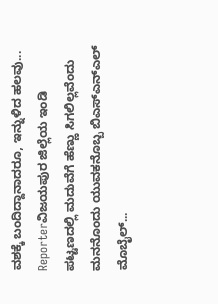ವಶಕ್ಕೆ ಬಂದಿದ್ದಾನಾದರೂ, ಇನ್ನುಳಿದ ಹಲವು...
Reporterವಿಜಯಪುರ ಜಿಲ್ಲೆಯ ಇಂಡಿ ಪಟ್ಟಣದಲ್ಲಿ ಮದುವೆಗೆ ಹೆಣ್ಣು ಸಿಗಲಿಲ್ಲವೆಂದು ಮನನೊಂದು ಯುವಕನೊಬ್ಬ ಬಿಎಸ್ಎನ್ಎಲ್ ಮೊಬೈಲ್...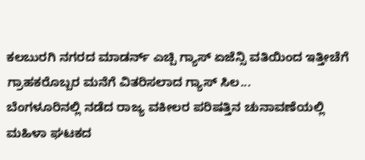ಕಲಬುರಗಿ ನಗರದ ಮಾಡರ್ನ್ ಎಚ್ಪಿ ಗ್ಯಾಸ್ ಏಜೆನ್ಸಿ ವತಿಯಿಂದ ಇತ್ತೀಚೆಗೆ ಗ್ರಾಹಕರೊಬ್ಬರ ಮನೆಗೆ ವಿತರಿಸಲಾದ ಗ್ಯಾಸ್ ಸಿಲ...
ಬೆಂಗಳೂರಿನಲ್ಲಿ ನಡೆದ ರಾಜ್ಯ ವಕೀಲರ ಪರಿಷತ್ತಿನ ಚುನಾವಣೆಯಲ್ಲಿ ಮಹಿಳಾ ಘಟಕದ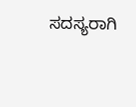ಸದಸ್ಯರಾಗಿ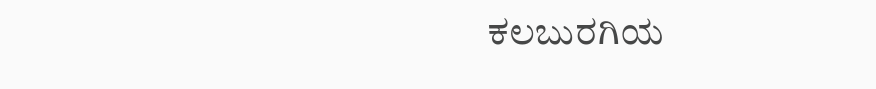ಕಲಬುರಗಿಯ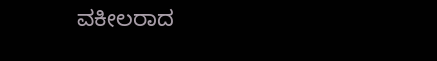ವಕೀಲರಾದ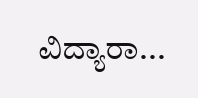ವಿದ್ಯಾರಾ...